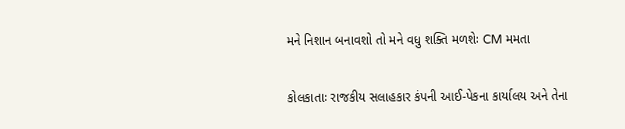મને નિશાન બનાવશો તો મને વધુ શક્તિ મળશેઃ CM મમતા

કોલકાતાઃ રાજકીય સલાહકાર કંપની આઈ-પેકના કાર્યાલય અને તેના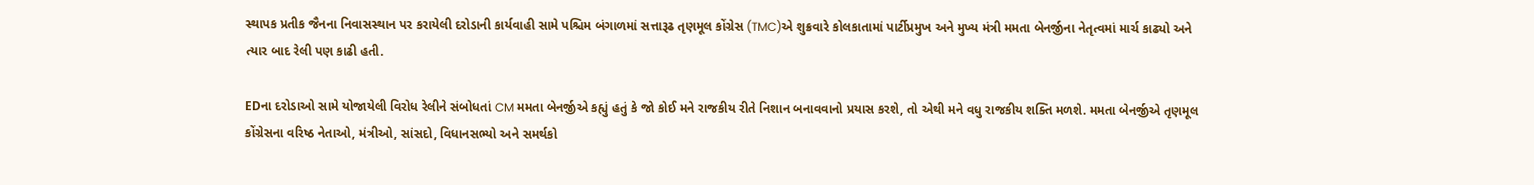સ્થાપક પ્રતીક જૈનના નિવાસસ્થાન પર કરાયેલી દરોડાની કાર્યવાહી સામે પશ્ચિમ બંગાળમાં સત્તારૂઢ તૃણમૂલ કોંગ્રેસ (TMC)એ શુક્રવારે કોલકાતામાં પાર્ટીપ્રમુખ અને મુખ્ય મંત્રી મમતા બેનર્જીના નેતૃત્વમાં માર્ચ કાઢ્યો અને ત્યાર બાદ રેલી પણ કાઢી હતી.

EDના દરોડાઓ સામે યોજાયેલી વિરોધ રેલીને સંબોધતાં CM મમતા બેનર્જીએ કહ્યું હતું કે જો કોઈ મને રાજકીય રીતે નિશાન બનાવવાનો પ્રયાસ કરશે, તો એથી મને વધુ રાજકીય શક્તિ મળશે. મમતા બેનર્જીએ તૃણમૂલ કોંગ્રેસના વરિષ્ઠ નેતાઓ, મંત્રીઓ, સાંસદો, વિધાનસભ્યો અને સમર્થકો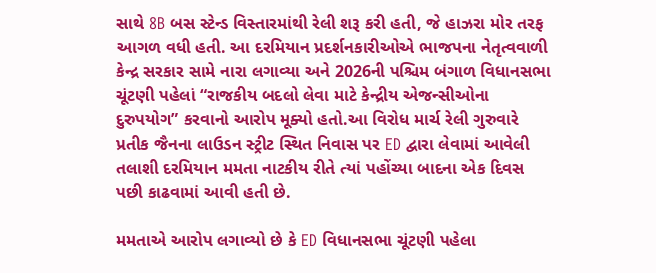સાથે 8B બસ સ્ટેન્ડ વિસ્તારમાંથી રેલી શરૂ કરી હતી, જે હાઝરા મોર તરફ આગળ વધી હતી. આ દરમિયાન પ્રદર્શનકારીઓએ ભાજપના નેતૃત્વવાળી કેન્દ્ર સરકાર સામે નારા લગાવ્યા અને 2026ની પશ્ચિમ બંગાળ વિધાનસભા ચૂંટણી પહેલાં “રાજકીય બદલો લેવા માટે કેન્દ્રીય એજન્સીઓના દુરુપયોગ” કરવાનો આરોપ મૂક્યો હતો.આ વિરોધ માર્ચ રેલી ગુરુવારે પ્રતીક જૈનના લાઉડન સ્ટ્રીટ સ્થિત નિવાસ પર ED દ્વારા લેવામાં આવેલી તલાશી દરમિયાન મમતા નાટકીય રીતે ત્યાં પહોંચ્યા બાદના એક દિવસ પછી કાઢવામાં આવી હતી છે.

મમતાએ આરોપ લગાવ્યો છે કે ED વિધાનસભા ચૂંટણી પહેલા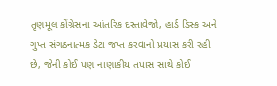તૃણમૂલ કોંગ્રેસના આંતરિક દસ્તાવેજો, હાર્ડ ડિસ્ક અને ગુપ્ત સંગઠનાત્મક ડેટા જપ્ત કરવાનો પ્રયાસ કરી રહી છે, જેની કોઈ પણ નાણાકીય તપાસ સાથે કોઈ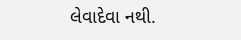લેવાદેવા નથી.